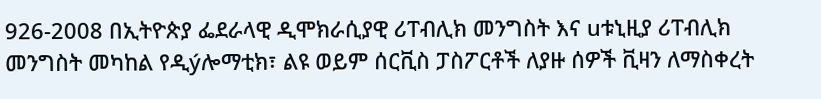926-2008 በኢትዮጵያ ፌደራላዊ ዲሞክራሲያዊ ሪፐብሊክ መንግስት እና uቱኒዚያ ሪፐብሊክ መንግስት መካከል የዲýሎማቲክ፣ ልዩ ወይም ሰርቪስ ፓስፖርቶች ለያዙ ሰዎች ቪዛን ለማስቀረት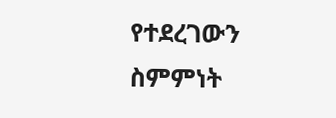የተደረገውን ስምምነት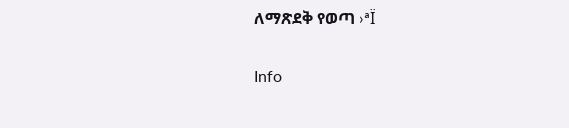ለማጽደቅ የወጣ ›ªÏ

Info